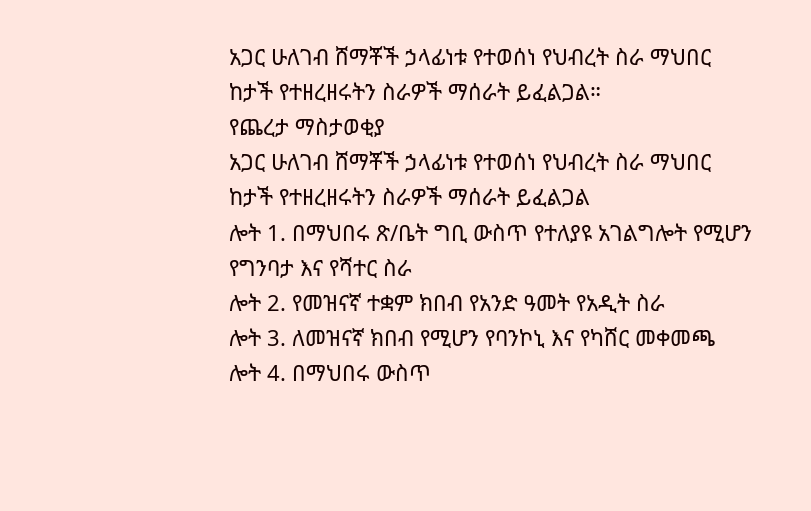አጋር ሁለገብ ሸማቾች ኃላፊነቱ የተወሰነ የህብረት ስራ ማህበር ከታች የተዘረዘሩትን ስራዎች ማሰራት ይፈልጋል።
የጨረታ ማስታወቂያ
አጋር ሁለገብ ሸማቾች ኃላፊነቱ የተወሰነ የህብረት ስራ ማህበር ከታች የተዘረዘሩትን ስራዎች ማሰራት ይፈልጋል
ሎት 1. በማህበሩ ጽ/ቤት ግቢ ውስጥ የተለያዩ አገልግሎት የሚሆን የግንባታ እና የሻተር ስራ
ሎት 2. የመዝናኛ ተቋም ክበብ የአንድ ዓመት የአዲት ስራ
ሎት 3. ለመዝናኛ ክበብ የሚሆን የባንኮኒ እና የካሸር መቀመጫ
ሎት 4. በማህበሩ ውስጥ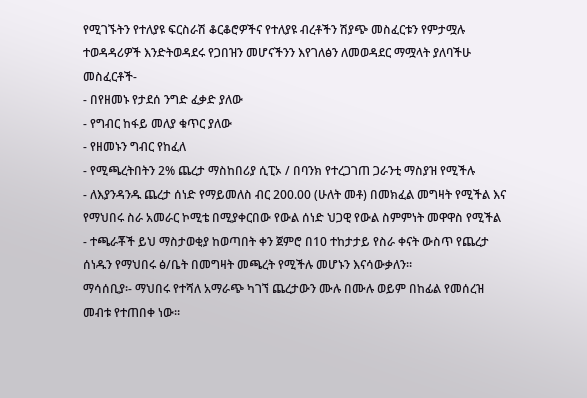የሚገኙትን የተለያዩ ፍርስራሽ ቆርቆሮዎችና የተለያዩ ብረቶችን ሽያጭ መስፈርቱን የምታሟሉ ተወዳዳሪዎች እንድትወዳደሩ የጋበዝን መሆናችንን እየገለፅን ለመወዳደር ማሟላት ያለባችሁ መስፈርቶች-
- በየዘመኑ የታደሰ ንግድ ፈቃድ ያለው
- የግብር ከፋይ መለያ ቁጥር ያለው
- የዘመኑን ግብር የከፈለ
- የሚጫረትበትን 2% ጨረታ ማስከበሪያ ሲፒኦ / በባንክ የተረጋገጠ ጋራንቲ ማስያዝ የሚችሉ
- ለእያንዳንዱ ጨረታ ሰነድ የማይመለስ ብር 200.00 (ሁለት መቶ) በመክፈል መግዛት የሚችል እና የማህበሩ ስራ አመራር ኮሚቴ በሚያቀርበው የውል ሰነድ ህጋዊ የውል ስምምነት መዋዋስ የሚችል
- ተጫራቾች ይህ ማስታወቂያ ከወጣበት ቀን ጀምሮ በ10 ተከታታይ የስራ ቀናት ውስጥ የጨረታ ሰነዱን የማህበሩ ፅ/ቤት በመግዛት መጫረት የሚችሉ መሆኑን እናሳውቃለን።
ማሳሰቢያ፡- ማህበሩ የተሻለ አማራጭ ካገኘ ጨረታውን ሙሉ በሙሉ ወይም በከፊል የመሰረዝ መብቱ የተጠበቀ ነው።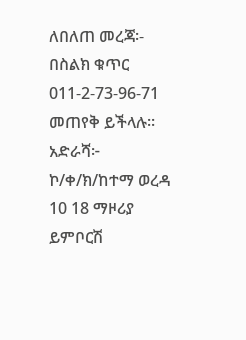ለበለጠ መረጃ፡- በስልክ ቁጥር 011-2-73-96-71 መጠየቅ ይችላሉ፡፡
አድራሻ፦ ኮ/ቀ/ክ/ከተማ ወረዳ 10 18 ማዞሪያ ይምቦርሽ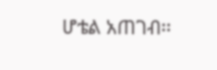ሆቴል አጠገብ፡፡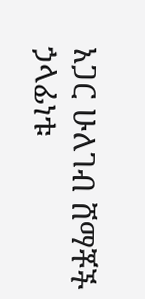አጋር ሁለገብ ሸማቾች ኃላፊነቱ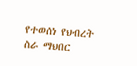የተወሰነ የህብረት
ስራ ማህበር